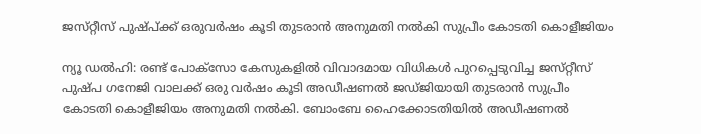ജസ്‌റ്റീസ്‌ പുഷ്‌പ്‌ക്ക്‌ ഒരുവര്‍ഷം കൂടി തുടരാന്‍ അനുമതി നല്‍കി സുപ്രീം കോടതി കൊളീജിയം

ന്യൂ ഡല്‍ഹി: രണ്ട്‌ പോക്‌സോ കേസുകളില്‍ വിവാദമായ വിധികള്‍ പുറപ്പെടുവിച്ച ജസ്‌റ്റീസ്‌ പുഷ്‌പ ഗനേജി വാലക്ക്‌ ഒരു വര്‍ഷം കൂടി അഡീഷണല്‍ ജഡ്‌ജിയായി തുടരാന്‍ സുപ്രീം കോടതി കൊളീജിയം അനുമതി നല്‍കി. ബോംബേ ഹൈക്കോടതിയില്‍ അഡീഷണല്‍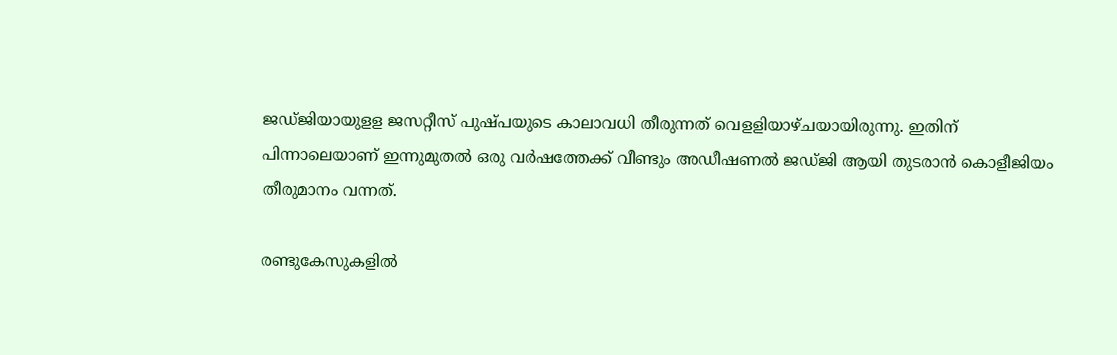ജഡ്‌ജിയായുളള ജസറ്റീസ്‌ പുഷ്‌പയുടെ കാലാവധി തീരുന്നത്‌ വെളളിയാഴ്‌ചയായിരുന്നു. ഇതിന്‌ പിന്നാലെയാണ്‌ ഇന്നുമുതല്‍ ഒരു വര്‍ഷത്തേക്ക്‌ വീണ്ടും അഡീഷണല്‍ ജഡ്‌ജി ആയി തുടരാന്‍ കൊളീജിയം തീരുമാനം വന്നത്‌.

രണ്ടുകേസുകളില്‍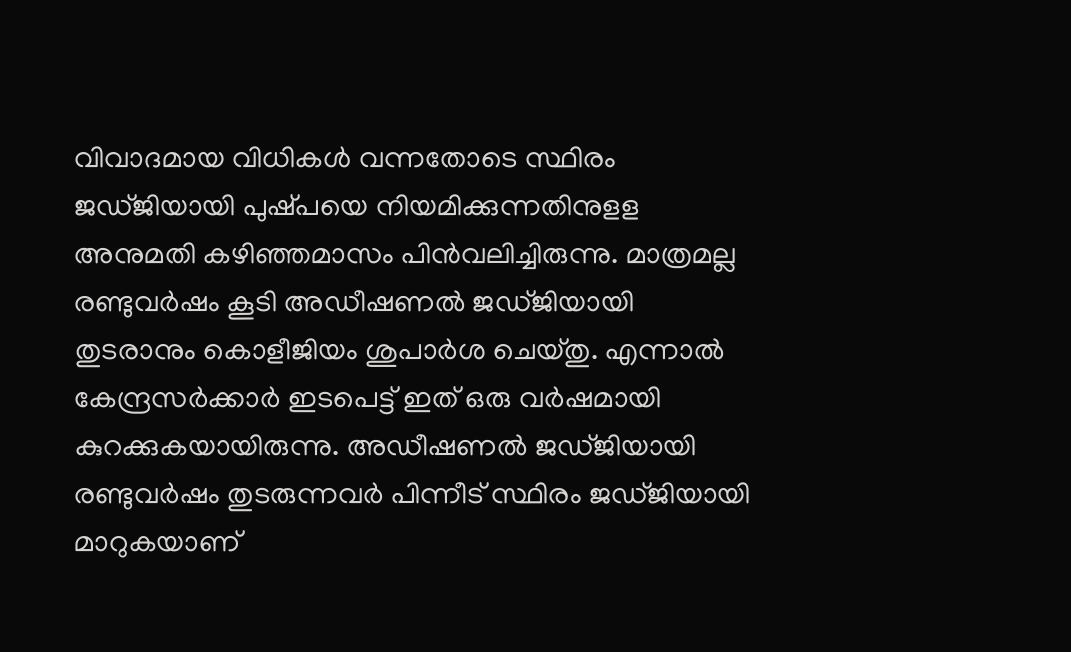വിവാദമായ വിധികള്‍ വന്നതോടെ സ്ഥിരം ജഡ്‌ജിയായി പുഷ്‌പയെ നിയമിക്കുന്നതിനുളള അനുമതി കഴിഞ്ഞമാസം പിന്‍വലിച്ചിരുന്നു. മാത്രമല്ല രണ്ടുവര്‍ഷം കൂടി അഡീഷണല്‍ ജഡ്‌ജിയായി തുടരാനും കൊളീജിയം ശുപാര്‍ശ ചെയ്‌തു. എന്നാല്‍ കേന്ദ്രസര്‍ക്കാര്‍ ഇടപെട്ട്‌ ഇത്‌ ഒരു വര്‍ഷമായി കുറക്കുകയായിരുന്നു. അഡീഷണല്‍ ജഡ്‌ജിയായി രണ്ടുവര്‍ഷം തുടരുന്നവര്‍ പിന്നീട്‌ സ്ഥിരം ജഡ്‌ജിയായി മാറുകയാണ്‌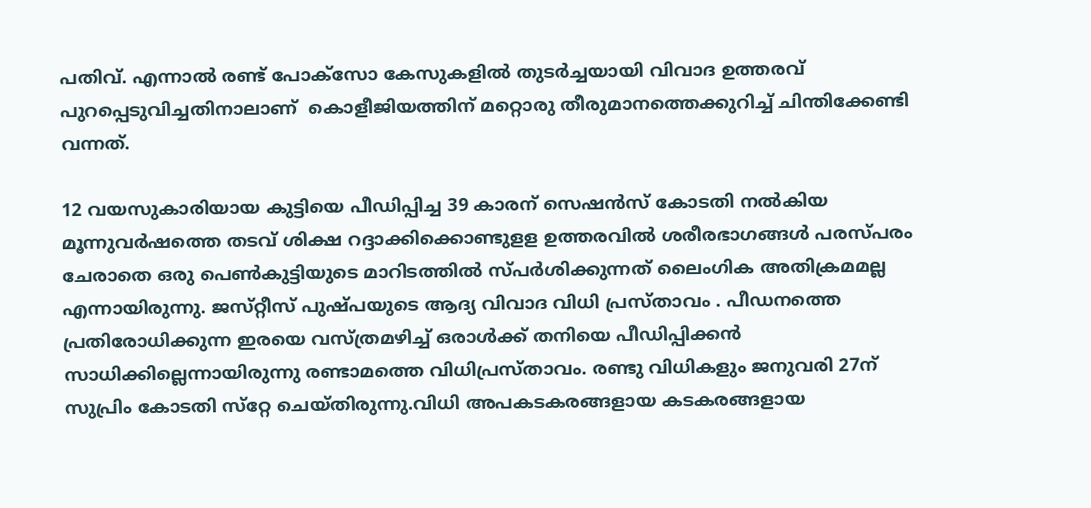പതിവ്‌. എന്നാല്‍ രണ്ട്‌ പോക്‌സോ കേസുകളില്‍ തുടര്‍ച്ചയായി വിവാദ ഉത്തരവ്‌ പുറപ്പെടുവിച്ചതിനാലാണ് ‌ കൊളീജിയത്തിന്‌ മറ്റൊരു തീരുമാനത്തെക്കുറിച്ച്‌ ചിന്തിക്കേണ്ടി വന്നത്‌.

12 വയസുകാരിയായ കുട്ടിയെ പീഡിപ്പിച്ച 39 കാരന്‌ സെഷന്‍സ്‌ കോടതി നല്‍കിയ മൂന്നുവര്‍ഷത്തെ തടവ്‌ ശിക്ഷ റദ്ദാക്കിക്കൊണ്ടുളള ഉത്തരവില്‍ ശരീരഭാഗങ്ങള്‍ പരസ്‌പരം ചേരാതെ ഒരു പെണ്‍കുട്ടിയുടെ മാറിടത്തില്‍ സ്‌പര്‍ശിക്കുന്നത്‌ ലൈംഗിക അതിക്രമമല്ല എന്നായിരുന്നു. ജസ്‌റ്റീസ്‌‌ പുഷ്‌പയുടെ ആദ്യ വിവാദ വിധി പ്രസ്‌താവം . പീഡനത്തെ പ്രതിരോധിക്കുന്ന ഇരയെ വസ്‌ത്രമഴിച്ച്‌ ഒരാള്‍ക്ക് തനിയെ പീഡിപ്പിക്കന്‍ സാധിക്കില്ലെന്നായിരുന്നു രണ്ടാമത്തെ വിധിപ്രസ്‌താവം. രണ്ടു വിധികളും ജനുവരി 27ന്‌ സുപ്രിം കോടതി സ്‌റ്റേ ചെയ്‌തിരുന്നു.വിധി അപകടകരങ്ങളായ കടകരങ്ങളായ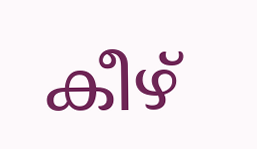കീഴ്‌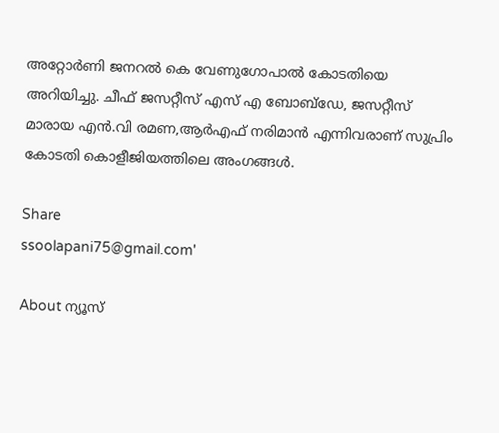അറ്റോര്‍ണി ജനറല്‍ കെ വേണുഗോപാല്‍ കോടതിയെ അറിയിച്ചു. ചീഫ്‌ ജസറ്റീസ്‌ എസ് എ ബോബ്‌ഡേ, ജസറ്റീസ്‌ മാരായ എന്‍.വി രമണ,ആര്‍എഫ്‌ നരിമാന്‍ എന്നിവരാണ്‌ സുപ്രിം കോടതി കൊളീജിയത്തിലെ അംഗങ്ങള്‍.

Share
ssoolapani75@gmail.com'

About ന്യൂസ്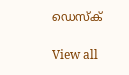ഡെസ്ക്

View all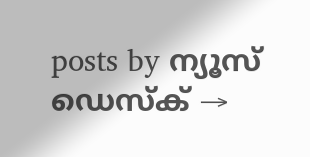posts by ന്യൂസ് ഡെസ്ക് →